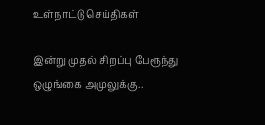உள்நாட்டு செய்திகள்

இன்று முதல் சிறப்பு பேரூந்து ஒழுங்கை அமுலுக்கு..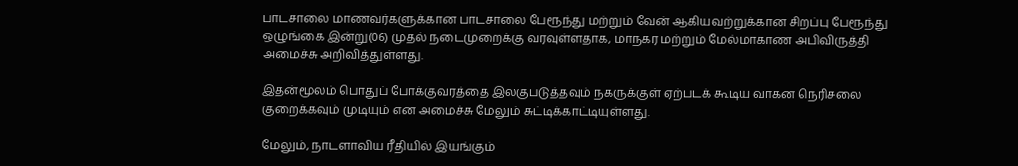பாடசாலை மாணவர்களுக்கான பாடசாலை பேரூந்து மற்றும் வேன் ஆகியவற்றுக்கான சிறப்பு பேரூந்து ஒழுங்கை இன்று(06) முதல் நடைமுறைக்கு வரவுள்ளதாக, மாநகர மற்றும் மேல்மாகாண அபிவிருத்தி அமைச்சு அறிவித்துள்ளது.

இதன்மூலம் பொதுப் போக்குவரத்தை இலகுபடுத்தவும் நகருக்குள் ஏற்படக் கூடிய வாகன நெரிசலை குறைக்கவும் முடியும் என அமைச்சு மேலும் சுட்டிக்காட்டியுள்ளது.

மேலும், நாடளாவிய ரீதியில் இயங்கும்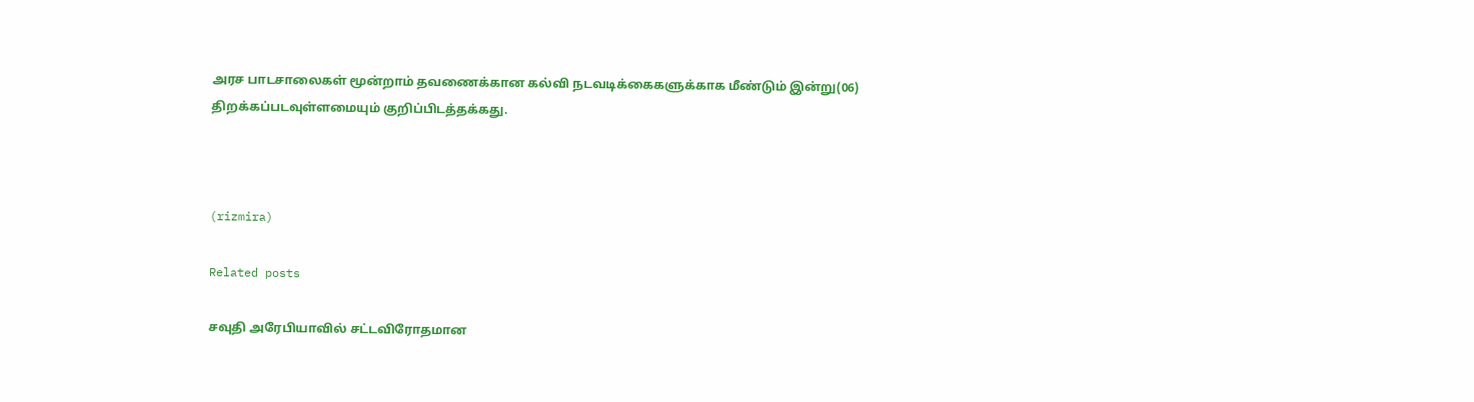அரச பாடசாலைகள் மூன்றாம் தவணைக்கான கல்வி நடவடிக்கைகளுக்காக மீண்டும் இன்று(06) திறக்கப்படவுள்ளமையும் குறிப்பிடத்தக்கது.



(rizmira)

Related posts

சவுதி அரேபியாவில் சட்டவிரோதமான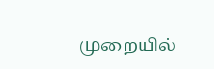முறையில்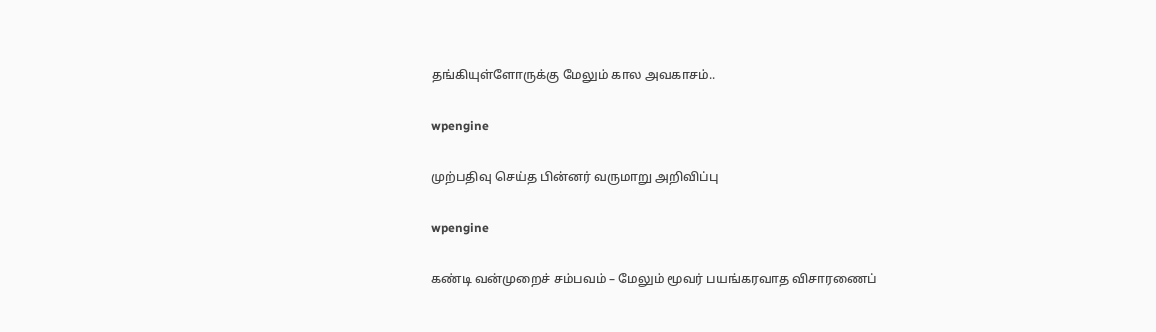தங்கியுள்ளோருக்கு மேலும் கால அவகாசம்..

wpengine

முற்பதிவு செய்த பின்னர் வருமாறு அறிவிப்பு

wpengine

கண்டி வன்முறைச் சம்பவம் – மேலும் மூவர் பயங்கரவாத விசாரணைப்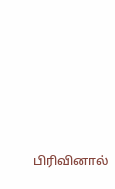பிரிவினால்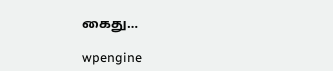கைது…

wpengine